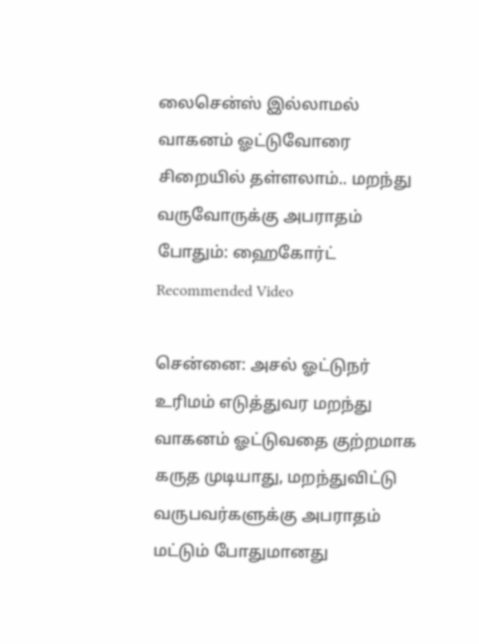லைசென்ஸ் இல்லாமல் வாகனம் ஓட்டுவோரை சிறையில் தள்ளலாம்.. மறந்து வருவோருக்கு அபராதம் போதும்: ஹைகோர்ட்
Recommended Video

சென்னை: அசல் ஓட்டுநர் உரிமம் எடுத்துவர மறந்து வாகனம் ஓட்டுவதை குற்றமாக கருத முடியாது, மறந்துவிட்டு வருபவர்களுக்கு அபராதம் மட்டும் போதுமானது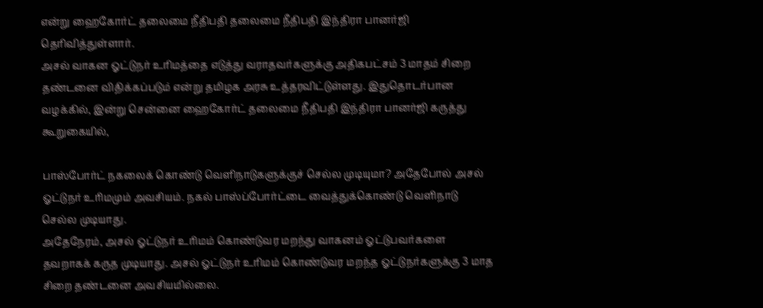என்று ஹைகோர்ட் தலைமை நீதிபதி தலைமை நீதிபதி இந்திரா பானர்ஜி தெரிவித்துள்ளார்.
அசல் வாகன ஓட்டுநர் உரிமத்தை எடுத்து வராதவர்களுக்கு அதிகபட்சம் 3 மாதம் சிறை தண்டனை விதிக்கப்படும் என்று தமிழக அரசு உத்தரவிட்டுள்ளது. இதுதொடர்பான வழக்கில், இன்று சென்னை ஹைகோர்ட் தலைமை நீதிபதி இந்திரா பானர்ஜி கருத்து கூறுகையில்,

பாஸ்போர்ட் நகலைக் கொண்டு வெளிநாடுகளுக்குச் செல்ல முடியுமா? அதேபோல் அசல் ஓட்டுநர் உரிமமும் அவசியம். நகல் பாஸ்ப்போர்ட்டை வைத்துக்கொண்டு வெளிநாடு செல்ல முடியாது.
அதேநேரம், அசல் ஓட்டுநர் உரிமம் கொண்டுவர மறந்து வாகனம் ஓட்டுபவர்களை தவறாகக் கருத முடியாது. அசல் ஓட்டுநர் உரிமம் கொண்டுவர மறந்த ஓட்டுநர்களுக்கு 3 மாத சிறை தண்டனை அவசியமில்லை.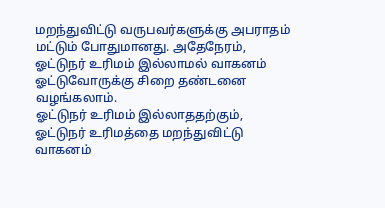மறந்துவிட்டு வருபவர்களுக்கு அபராதம் மட்டும் போதுமானது. அதேநேரம், ஓட்டுநர் உரிமம் இல்லாமல் வாகனம் ஓட்டுவோருக்கு சிறை தண்டனை வழங்கலாம்.
ஓட்டுநர் உரிமம் இல்லாததற்கும், ஓட்டுநர் உரிமத்தை மறந்துவிட்டு வாகனம்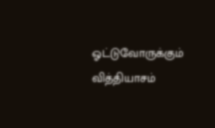ஓட்டுவோருக்கும் வித்தியாசம்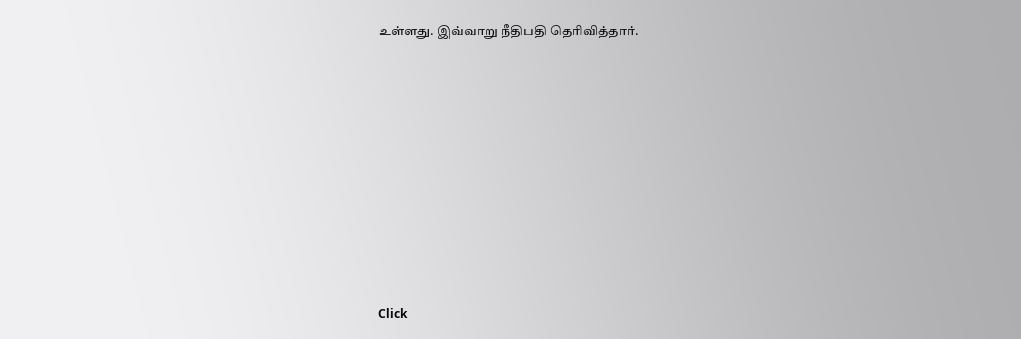உள்ளது. இவ்வாறு நீதிபதி தெரிவித்தார்.












Click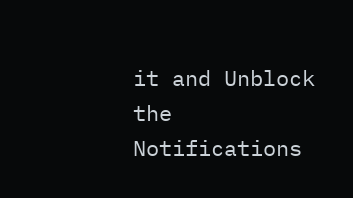it and Unblock the Notifications